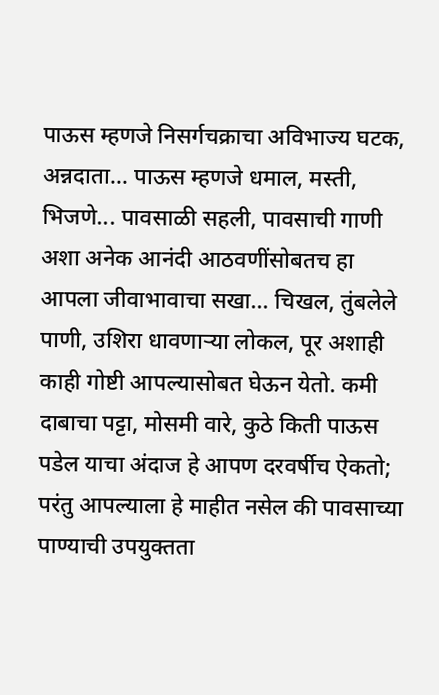पाऊस म्हणजे निसर्गचक्राचा अविभाज्य घटक, अन्नदाता... पाऊस म्हणजे धमाल, मस्ती, भिजणे... पावसाळी सहली, पावसाची गाणी अशा अनेक आनंदी आठवणींसोबतच हा आपला जीवाभावाचा सखा... चिखल, तुंबलेले पाणी, उशिरा धावणाऱ्या लोकल, पूर अशाही काही गोष्टी आपल्यासोबत घेऊन येतो. कमी दाबाचा पट्टा, मोसमी वारे, कुठे किती पाऊस पडेल याचा अंदाज हे आपण दरवर्षीच ऐकतो; परंतु आपल्याला हे माहीत नसेल की पावसाच्या पाण्याची उपयुक्तता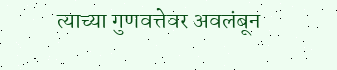त्याच्या गुणवत्तेवर अवलंबून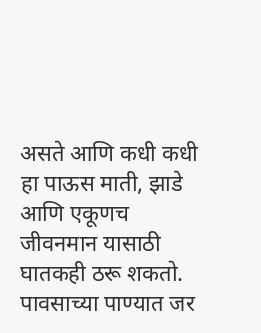असते आणि कधी कधी हा पाऊस माती, झाडे आणि एकूणच जीवनमान यासाठी घातकही ठरू शकतो. पावसाच्या पाण्यात जर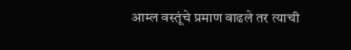आम्ल वस्तूंचे प्रमाण वाढले तर त्याची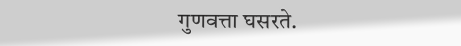गुणवत्ता घसरते.